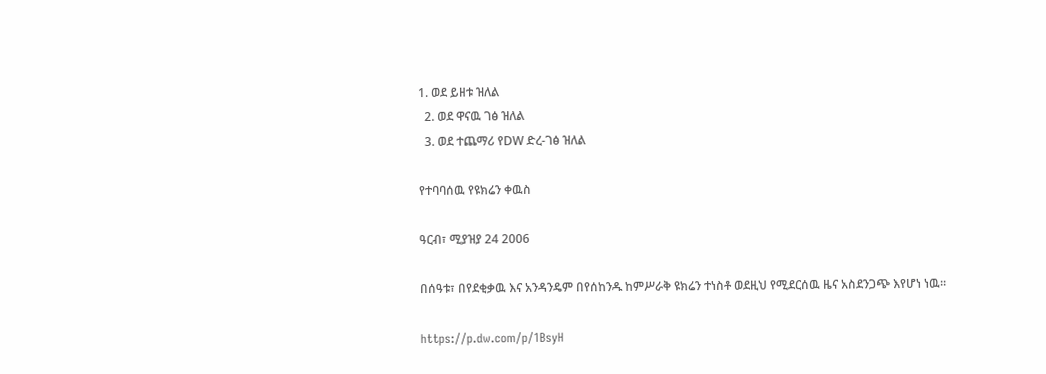1. ወደ ይዘቱ ዝለል
  2. ወደ ዋናዉ ገፅ ዝለል
  3. ወደ ተጨማሪ የDW ድረ-ገፅ ዝለል

የተባባሰዉ የዩክሬን ቀዉስ

ዓርብ፣ ሚያዝያ 24 2006

በሰዓቱ፣ በየደቂቃዉ እና አንዳንዴም በየሰከንዱ ከምሥራቅ ዩክሬን ተነስቶ ወደዚህ የሚደርሰዉ ዜና አስደንጋጭ እየሆነ ነዉ።

https://p.dw.com/p/1BsyH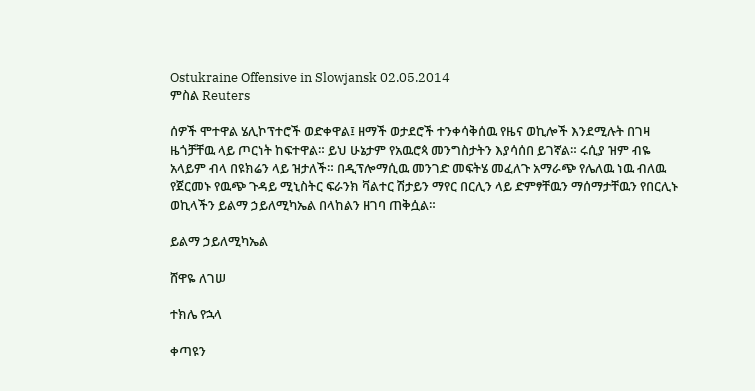Ostukraine Offensive in Slowjansk 02.05.2014
ምስል Reuters

ሰዎች ሞተዋል ሄሊኮፕተሮች ወድቀዋል፤ ዘማች ወታደሮች ተንቀሳቅሰዉ የዜና ወኪሎች እንደሚሉት በገዛ ዜጎቻቸዉ ላይ ጦርነት ከፍተዋል። ይህ ሁኔታም የአዉሮጳ መንግስታትን እያሳሰበ ይገኛል። ሩሲያ ዝም ብዬ አላይም ብላ በዩክሬን ላይ ዝታለች። በዲፕሎማሲዉ መንገድ መፍትሄ መፈለጉ አማራጭ የሌለዉ ነዉ ብለዉ የጀርመኑ የዉጭ ጉዳይ ሚኒስትር ፍራንክ ቫልተር ሽታይን ማየር በርሊን ላይ ድምፃቸዉን ማሰማታቸዉን የበርሊኑ ወኪላችን ይልማ ኃይለሚካኤል በላከልን ዘገባ ጠቅሷል።

ይልማ ኃይለሚካኤል

ሸዋዬ ለገሠ

ተክሌ የኋላ

ቀጣዩን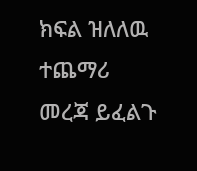ክፍል ዝለለዉ ተጨማሪ መረጃ ይፈልጉ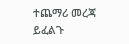ተጨማሪ መረጃ ይፈልጉ